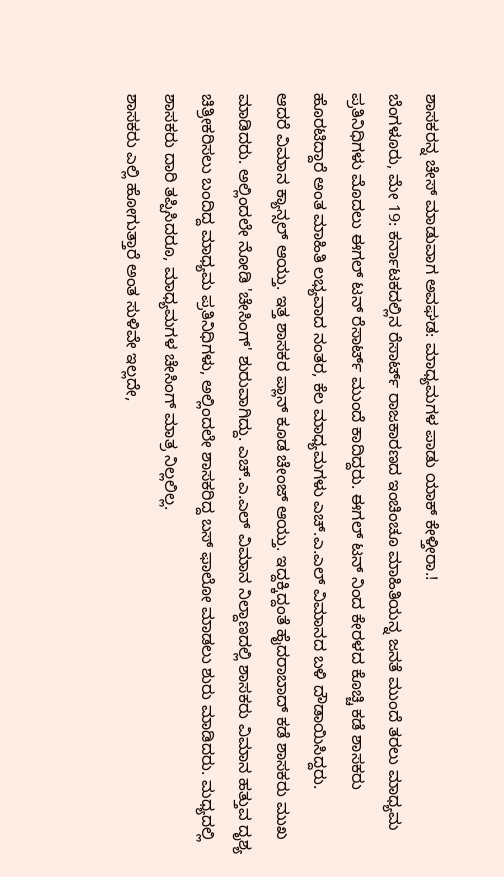ಶಾಸಕರನ್ನ ಚೇಸ್ ಮಾಡುವಾಗ ಅವಘಡ: ಮಾಧ್ಯಮಗಳ ಪಾಡು ಯಾಕ್ ಕೇಳ್ತೀರಾ.!
ಬೆಂಗಳೂರು, ಮೇ 19: ಕರ್ನಾಟಕದಲ್ಲಿನ ರೆಸಾರ್ಟ್ ರಾಜಕಾರಣದ ಇಂಚಿಂಚೂ ಮಾಹಿತಿಯನ್ನ ಜನತೆ ಮುಂದೆ ತರಲು ಮಾಧ್ಯಮ ಪ್ರತಿನಿಧಿಗಳು ಮೊದಲು ಈಗಲ್ ಟನ್ ರೆಸಾರ್ಟ್ ಮುಂದೆ ಕಾದಿದ್ದರು. ಈಗಲ್ ಟನ್ ನಿಂದ ಕೇರಳದ ಕೊಚ್ಚಿ ಕಡೆ ಶಾಸಕರು ಹೊರಟಿದ್ದಾರೆ ಅಂತ ಮಾಹಿತಿ ಲಭ್ಯವಾದ ನಂತರ, ಕೆಲ ಮಾಧ್ಯಮಗಳು ಎಚ್.ಎ.ಎಲ್ ವಿಮಾನದ ಬಳಿ ದೌಡಾಯಿಸಿದ್ದರು.
ಆದರೆ ವಿಮಾನ ಕ್ಯಾನ್ಸಲ್ ಆಯ್ತು. ಇತ್ತ ಶಾಸಕರ ಪ್ಲಾನ್ ಕೂಡ ಚೇಂಜ್ ಆಯ್ತು. ಇದ್ದಕ್ಕಿದ್ದಂತೆ ಹೈದರಾಬಾದ್ ಕಡೆ ಶಾಸಕರು ಮುಖ ಮಾಡಿದರು. ಅಲ್ಲಿಂದಲೇ ನೋಡಿ 'ಚೇಸಿಂಗ್' ಶುರುವಾಗಿದ್ದು. ಎಚ್.ಎ.ಎಲ್ ವಿಮಾನ ನಿಲ್ದಾಣದಲ್ಲಿ ಶಾಸಕರು ವಿಮಾನ ಹತ್ತುವ ದೃಶ್ಯ ಚಿತ್ರೀಕರಿಸಲು ಬಂದಿದ್ದ ಮಾಧ್ಯಮ ಪ್ರತಿನಿಧಿಗಳು, ಅಲ್ಲಿಂದಲೇ ಶಾಸಕರಿದ್ದ ಬಸ್ ಫಾಲೋ ಮಾಡಲು ಶುರು ಮಾಡಿದರು. ಮಧ್ಯದಲ್ಲಿ ಶಾಸಕರು ದಾರಿ ತಪ್ಪಿಸಿದರೂ, ಮಾಧ್ಯಮಗಳ ಚೇಸಿಂಗ್ ಮಾತ್ರ ನಿಲ್ಲಲಿಲ್ಲ.
ಶಾಸಕರು ಎಲ್ಲಿ ಹೋಗುತ್ತಾರೆ ಅಂತ ಸುಳಿವೇ ಇಲ್ಲದೇ,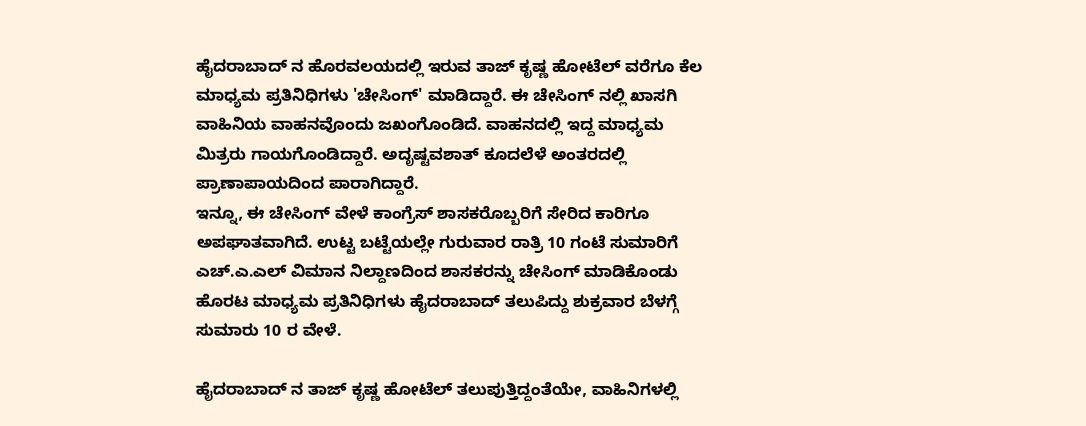ಹೈದರಾಬಾದ್ ನ ಹೊರವಲಯದಲ್ಲಿ ಇರುವ ತಾಜ್ ಕೃಷ್ಣ ಹೋಟೆಲ್ ವರೆಗೂ ಕೆಲ ಮಾಧ್ಯಮ ಪ್ರತಿನಿಧಿಗಳು 'ಚೇಸಿಂಗ್' ಮಾಡಿದ್ದಾರೆ. ಈ ಚೇಸಿಂಗ್ ನಲ್ಲಿ ಖಾಸಗಿ ವಾಹಿನಿಯ ವಾಹನವೊಂದು ಜಖಂಗೊಂಡಿದೆ. ವಾಹನದಲ್ಲಿ ಇದ್ದ ಮಾಧ್ಯಮ ಮಿತ್ರರು ಗಾಯಗೊಂಡಿದ್ದಾರೆ. ಅದೃಷ್ಟವಶಾತ್ ಕೂದಲೆಳೆ ಅಂತರದಲ್ಲಿ ಪ್ರಾಣಾಪಾಯದಿಂದ ಪಾರಾಗಿದ್ದಾರೆ.
ಇನ್ನೂ, ಈ ಚೇಸಿಂಗ್ ವೇಳೆ ಕಾಂಗ್ರೆಸ್ ಶಾಸಕರೊಬ್ಬರಿಗೆ ಸೇರಿದ ಕಾರಿಗೂ ಅಪಘಾತವಾಗಿದೆ. ಉಟ್ಟ ಬಟ್ಟೆಯಲ್ಲೇ ಗುರುವಾರ ರಾತ್ರಿ 10 ಗಂಟೆ ಸುಮಾರಿಗೆ ಎಚ್.ಎ.ಎಲ್ ವಿಮಾನ ನಿಲ್ದಾಣದಿಂದ ಶಾಸಕರನ್ನು ಚೇಸಿಂಗ್ ಮಾಡಿಕೊಂಡು ಹೊರಟ ಮಾಧ್ಯಮ ಪ್ರತಿನಿಧಿಗಳು ಹೈದರಾಬಾದ್ ತಲುಪಿದ್ದು ಶುಕ್ರವಾರ ಬೆಳಗ್ಗೆ ಸುಮಾರು 10 ರ ವೇಳೆ.

ಹೈದರಾಬಾದ್ ನ ತಾಜ್ ಕೃಷ್ಣ ಹೋಟೆಲ್ ತಲುಪುತ್ತಿದ್ದಂತೆಯೇ, ವಾಹಿನಿಗಳಲ್ಲಿ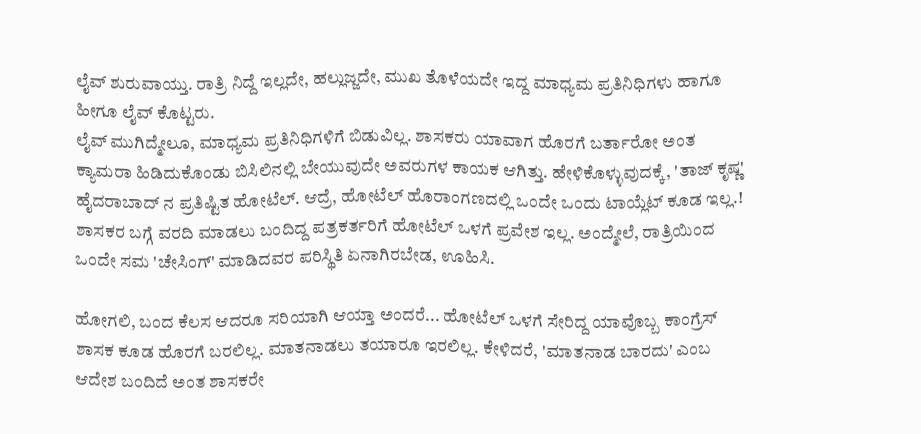ಲೈವ್ ಶುರುವಾಯ್ತು. ರಾತ್ರಿ ನಿದ್ದೆ ಇಲ್ಲದೇ, ಹಲ್ಲುಜ್ಜದೇ, ಮುಖ ತೊಳೆಯದೇ ಇದ್ದ ಮಾಧ್ಯಮ ಪ್ರತಿನಿಧಿಗಳು ಹಾಗೂ ಹೀಗೂ ಲೈವ್ ಕೊಟ್ಟರು.
ಲೈವ್ ಮುಗಿದ್ಮೇಲೂ, ಮಾಧ್ಯಮ ಪ್ರತಿನಿಧಿಗಳಿಗೆ ಬಿಡುವಿಲ್ಲ. ಶಾಸಕರು ಯಾವಾಗ ಹೊರಗೆ ಬರ್ತಾರೋ ಅಂತ ಕ್ಯಾಮರಾ ಹಿಡಿದುಕೊಂಡು ಬಿಸಿಲಿನಲ್ಲಿ ಬೇಯುವುದೇ ಅವರುಗಳ ಕಾಯಕ ಆಗಿತ್ತು. ಹೇಳಿಕೊಳ್ಳುವುದಕ್ಕೆ, 'ತಾಜ್ ಕೃಷ್ಣ' ಹೈದರಾಬಾದ್ ನ ಪ್ರತಿಷ್ಟಿತ ಹೋಟೆಲ್. ಆದ್ರೆ, ಹೋಟೆಲ್ ಹೊರಾಂಗಣದಲ್ಲಿ ಒಂದೇ ಒಂದು ಟಾಯ್ಲೆಟ್ ಕೂಡ ಇಲ್ಲ.! ಶಾಸಕರ ಬಗ್ಗೆ ವರದಿ ಮಾಡಲು ಬಂದಿದ್ದ ಪತ್ರಕರ್ತರಿಗೆ ಹೋಟೆಲ್ ಒಳಗೆ ಪ್ರವೇಶ ಇಲ್ಲ. ಅಂದ್ಮೇಲೆ, ರಾತ್ರಿಯಿಂದ ಒಂದೇ ಸಮ 'ಚೇಸಿಂಗ್' ಮಾಡಿದವರ ಪರಿಸ್ಥಿತಿ ಏನಾಗಿರಬೇಡ, ಊಹಿಸಿ.

ಹೋಗಲಿ, ಬಂದ ಕೆಲಸ ಆದರೂ ಸರಿಯಾಗಿ ಆಯ್ತಾ ಅಂದರೆ... ಹೋಟೆಲ್ ಒಳಗೆ ಸೇರಿದ್ದ ಯಾವೊಬ್ಬ ಕಾಂಗ್ರೆಸ್ ಶಾಸಕ ಕೂಡ ಹೊರಗೆ ಬರಲಿಲ್ಲ. ಮಾತನಾಡಲು ತಯಾರೂ ಇರಲಿಲ್ಲ. ಕೇಳಿದರೆ, 'ಮಾತನಾಡ ಬಾರದು' ಎಂಬ ಆದೇಶ ಬಂದಿದೆ ಅಂತ ಶಾಸಕರೇ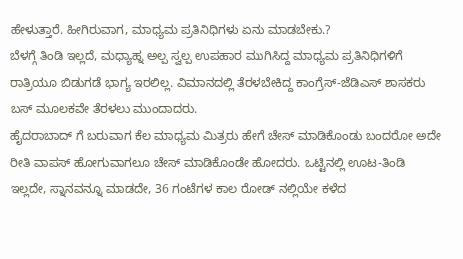ಹೇಳುತ್ತಾರೆ. ಹೀಗಿರುವಾಗ, ಮಾಧ್ಯಮ ಪ್ರತಿನಿಧಿಗಳು ಏನು ಮಾಡಬೇಕು.?
ಬೆಳಗ್ಗೆ ತಿಂಡಿ ಇಲ್ಲದೆ, ಮಧ್ಯಾಹ್ನ ಅಲ್ಪ ಸ್ವಲ್ಪ ಉಪಹಾರ ಮುಗಿಸಿದ್ದ ಮಾಧ್ಯಮ ಪ್ರತಿನಿಧಿಗಳಿಗೆ ರಾತ್ರಿಯೂ ಬಿಡುಗಡೆ ಭಾಗ್ಯ ಇರಲಿಲ್ಲ. ವಿಮಾನದಲ್ಲಿ ತೆರಳಬೇಕಿದ್ದ ಕಾಂಗ್ರೆಸ್-ಜೆಡಿಎಸ್ ಶಾಸಕರು ಬಸ್ ಮೂಲಕವೇ ತೆರಳಲು ಮುಂದಾದರು.
ಹೈದರಾಬಾದ್ ಗೆ ಬರುವಾಗ ಕೆಲ ಮಾಧ್ಯಮ ಮಿತ್ರರು ಹೇಗೆ ಚೇಸ್ ಮಾಡಿಕೊಂಡು ಬಂದರೋ ಅದೇ ರೀತಿ ವಾಪಸ್ ಹೋಗುವಾಗಲೂ ಚೇಸ್ ಮಾಡಿಕೊಂಡೇ ಹೋದರು. ಒಟ್ಟಿನಲ್ಲಿ ಊಟ-ತಿಂಡಿ ಇಲ್ಲದೇ, ಸ್ನಾನವನ್ನೂ ಮಾಡದೇ, 36 ಗಂಟೆಗಳ ಕಾಲ ರೋಡ್ ನಲ್ಲಿಯೇ ಕಳೆದ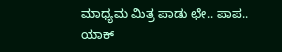ಮಾಧ್ಯಮ ಮಿತ್ರ ಪಾಡು ಛೇ.. ಪಾಪ.. ಯಾಕ್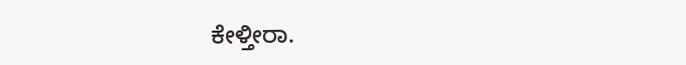ಕೇಳ್ತೀರಾ.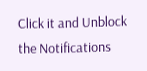Click it and Unblock the Notifications